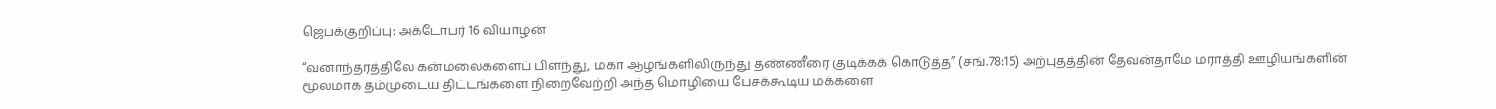ஜெபக்குறிப்பு: அக்டோபர் 16 வியாழன்

“வனாந்தரத்திலே கன்மலைகளைப் பிளந்து, மகா ஆழங்களிலிருந்து தண்ணீரை குடிக்கக் கொடுத்த” (சங்.78:15) அற்புதத்தின் தேவன்தாமே மராத்தி ஊழியங்களின் மூலமாக தம்முடைய திட்டங்களை நிறைவேற்றி அந்த மொழியை பேசக்கூடிய மக்களை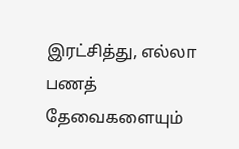இரட்சித்து, எல்லா பணத் தேவைகளையும்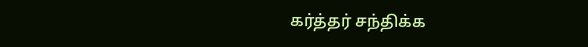கர்த்தர் சந்திக்க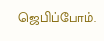ஜெபிப்போம்.